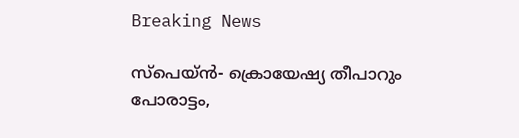Breaking News

സ്‌പെയ്ന്‍- ക്രൊയേഷ്യ തീപാറും പോരാട്ടം,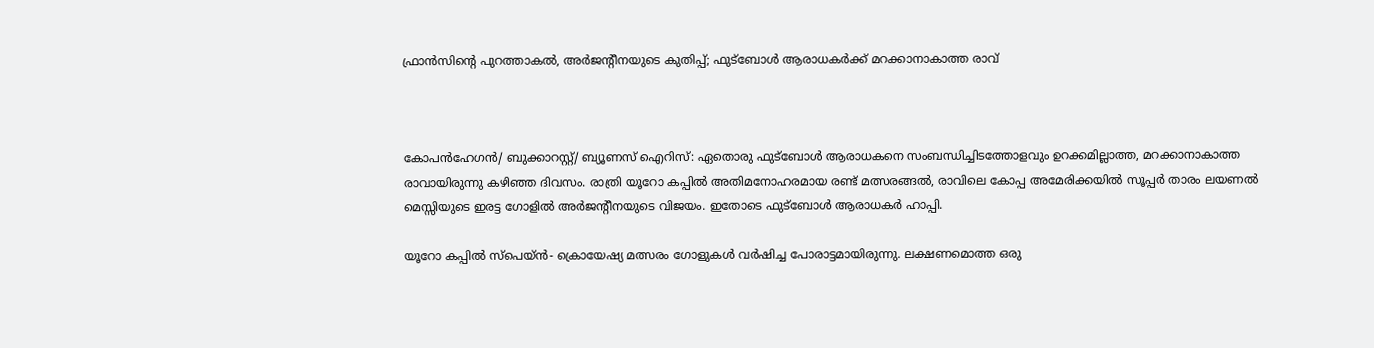ഫ്രാന്‍സിന്റെ പുറത്താകല്‍, അര്‍ജന്റീനയുടെ കുതിപ്പ്; ഫുട്‌ബോള്‍ ആരാധകര്‍ക്ക് മറക്കാനാകാത്ത രാവ്



കോപന്‍ഹേഗന്‍/ ബുക്കാറസ്റ്റ്/ ബ്യൂണസ് ഐറിസ്: ഏതൊരു ഫുട്‌ബോള്‍ ആരാധകനെ സംബന്ധിച്ചിടത്തോളവും ഉറക്കമില്ലാത്ത, മറക്കാനാകാത്ത രാവായിരുന്നു കഴിഞ്ഞ ദിവസം. രാത്രി യൂറോ കപ്പില്‍ അതിമനോഹരമായ രണ്ട് മത്സരങ്ങല്‍, രാവിലെ കോപ്പ അമേരിക്കയില്‍ സൂപ്പര്‍ താരം ലയണല്‍ മെസ്സിയുടെ ഇരട്ട ഗോളില്‍ അര്‍ജന്റീനയുടെ വിജയം. ഇതോടെ ഫുട്‌ബോള്‍ ആരാധകര്‍ ഹാപ്പി.

യൂറോ കപ്പില്‍ സ്‌പെയ്ന്‍- ക്രൊയേഷ്യ മത്സരം ഗോളുകള്‍ വര്‍ഷിച്ച പോരാട്ടമായിരുന്നു. ലക്ഷണമൊത്ത ഒരു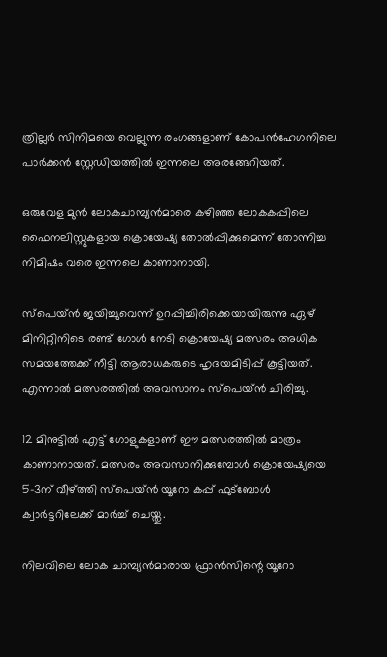ത്രില്ലര്‍ സിനിമയെ വെല്ലുന്ന രംഗങ്ങളാണ് കോപന്‍ഹേഗനിലെ പാര്‍ക്കന്‍ സ്റ്റേഡിയത്തില്‍ ഇന്നലെ അരങ്ങേറിയത്.

ഒരുവേള മുന്‍ ലോകചാമ്പ്യന്‍മാരെ കഴിഞ്ഞ ലോകകപ്പിലെ ഫൈനലിസ്റ്റുകളായ ക്രൊയേഷ്യ തോല്‍പ്പിക്കുമെന്ന് തോന്നിച്ച നിമിഷം വരെ ഇന്നലെ കാണാനായി.

സ്പെയ്ന്‍ ജയിച്ചുവെന്ന് ഉറപ്പിച്ചിരിക്കെയായിരുന്നു ഏഴ് മിനിറ്റിനിടെ രണ്ട് ഗോള്‍ നേടി ക്രൊയേഷ്യ മത്സരം അധിക സമയത്തേക്ക് നീട്ടി ആരാധകരുടെ ഹൃദയമിടിപ്പ് കൂട്ടിയത്. എന്നാല്‍ മത്സരത്തില്‍ അവസാനം സ്പെയ്ന്‍ ചിരിച്ചു.

12 മിനുട്ടില്‍ എട്ട് ഗോളുകളാണ് ഈ മത്സരത്തില്‍ മാത്രം കാണാനായത്. മത്സരം അവസാനിക്കുമ്പോള്‍ ക്രൊയേഷ്യയെ 5-3ന് വീഴ്ത്തി സ്പെയ്ന്‍ യൂറോ കപ്പ് ഫുട്ബോള്‍ ക്വാര്‍ട്ടറിലേക്ക് മാര്‍ച്ച് ചെയ്തു.

നിലവിലെ ലോക ചാമ്പ്യന്‍മാരായ ഫ്രാന്‍സിന്റെ യൂറോ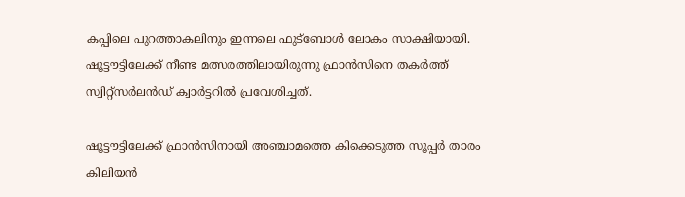കപ്പിലെ പുറത്താകലിനും ഇന്നലെ ഫുട്‌ബോള്‍ ലോകം സാക്ഷിയായി.
ഷൂട്ടൗട്ടിലേക്ക് നീണ്ട മത്സരത്തിലായിരുന്നു ഫ്രാന്‍സിനെ തകര്‍ത്ത് സ്വിറ്റ്‌സര്‍ലന്‍ഡ് ക്വാര്‍ട്ടറില്‍ പ്രവേശിച്ചത്.

ഷൂട്ടൗട്ടിലേക്ക് ഫ്രാന്‍സിനായി അഞ്ചാമത്തെ കിക്കെടുത്ത സൂപ്പര്‍ താരം കിലിയന്‍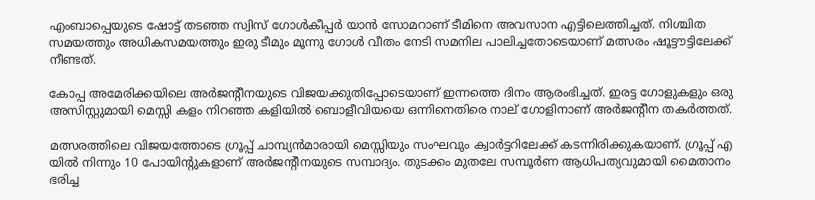എംബാപ്പെയുടെ ഷോട്ട് തടഞ്ഞ സ്വിസ് ഗോള്‍കീപ്പര്‍ യാന്‍ സോമറാണ് ടീമിനെ അവസാന എട്ടിലെത്തിച്ചത്. നിശ്ചിത സമയത്തും അധികസമയത്തും ഇരു ടീമും മൂന്നു ഗോള്‍ വീതം നേടി സമനില പാലിച്ചതോടെയാണ് മത്സരം ഷൂട്ടൗട്ടിലേക്ക് നീണ്ടത്.

കോപ്പ അമേരിക്കയിലെ അര്‍ജന്റീനയുടെ വിജയക്കുതിപ്പോടെയാണ് ഇന്നത്തെ ദിനം ആരംഭിച്ചത്. ഇരട്ട ഗോളുകളും ഒരു അസിസ്റ്റുമായി മെസ്സി കളം നിറഞ്ഞ കളിയില്‍ ബൊളീവിയയെ ഒന്നിനെതിരെ നാല് ഗോളിനാണ് അര്‍ജന്റീന തകര്‍ത്തത്.

മത്സരത്തിലെ വിജയത്തോടെ ഗ്രൂപ്പ് ചാമ്പ്യന്‍മാരായി മെസ്സിയും സംഘവും ക്വാര്‍ട്ടറിലേക്ക് കടന്നിരിക്കുകയാണ്. ഗ്രൂപ്പ് എ യില്‍ നിന്നും 10 പോയിന്റുകളാണ് അര്‍ജന്റീനയുടെ സമ്പാദ്യം. തുടക്കം മുതലേ സമ്പൂര്‍ണ ആധിപത്യവുമായി മൈതാനം ഭരിച്ച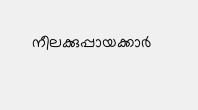നീലക്കുപ്പായക്കാര്‍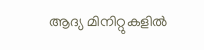ആദ്യ മിനിറ്റുകളില്‍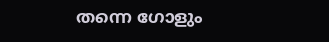തന്നെ ഗോളും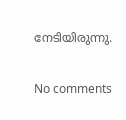നേടിയിരുന്നു.

No comments